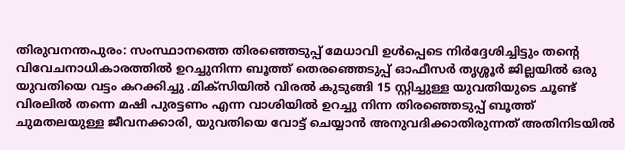തിരുവനന്തപുരം: സംസ്ഥാനത്തെ തിരഞ്ഞെടുപ്പ് മേധാവി ഉൾപ്പെടെ നിർദ്ദേശിച്ചിട്ടും തന്റെ വിവേചനാധികാരത്തിൽ ഉറച്ചുനിന്ന ബൂത്ത് തെരഞ്ഞെടുപ്പ് ഓഫീസർ തൃശ്ശൂർ ജില്ലയിൽ ഒരു യുവതിയെ വട്ടം കറക്കിച്ചു .മിക്സിയിൽ വിരൽ കുടുങ്ങി 15 സ്റ്റിച്ചുള്ള യുവതിയുടെ ചൂണ്ട് വിരലിൽ തന്നെ മഷി പുരട്ടണം എന്ന വാശിയിൽ ഉറച്ചു നിന്ന തിരഞ്ഞെടുപ്പ് ബൂത്ത് ചുമതലയുള്ള ജീവനക്കാരി, യുവതിയെ വോട്ട് ചെയ്യാൻ അനുവദിക്കാതിരുന്നത് അതിനിടയിൽ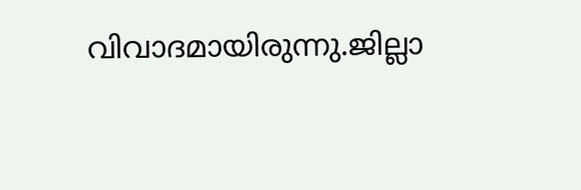വിവാദമായിരുന്നു.ജില്ലാ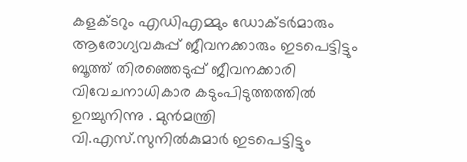കളക്ടറും എഡിഎമ്മും ഡോക്ടർമാരും ആരോഗ്യവകുപ്പ് ജീവനക്കാരും ഇടപെട്ടിട്ടും ബൂത്ത് തിരഞ്ഞെടുപ്പ് ജീവനക്കാരി വിവേചനാധികാര കടുംപിടുത്തത്തിൽ ഉറച്ചുനിന്നു . മുൻമന്ത്രി വി.എസ്.സുനിൽകുമാർ ഇടപെട്ടിട്ടും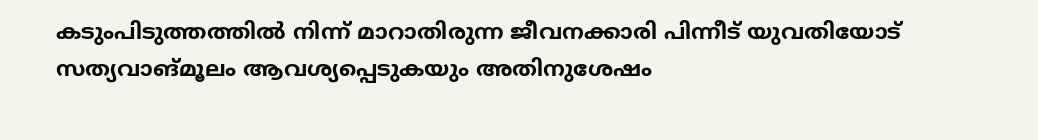കടുംപിടുത്തത്തിൽ നിന്ന് മാറാതിരുന്ന ജീവനക്കാരി പിന്നീട് യുവതിയോട് സത്യവാങ്മൂലം ആവശ്യപ്പെടുകയും അതിനുശേഷം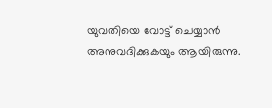യുവതിയെ വോട്ട് ചെയ്യാൻ അനുവദിക്കുകയും ആയിരുന്നു.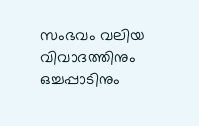സംഭവം വലിയ വിവാദത്തിനും ഒച്ചപ്പാടിനും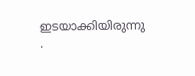ഇടയാക്കിയിരുന്നു .